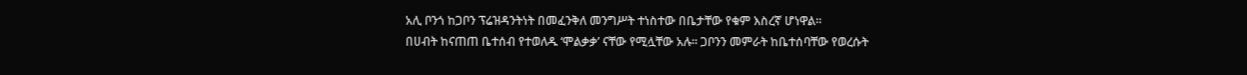አሊ ቦንጎ ከጋቦን ፕሬዝዳንትነት በመፈንቅለ መንግሥት ተነስተው በቤታቸው የቁም እስረኛ ሆነዋል።
በሀብት ከናጠጠ ቤተሰብ የተወለዱ ‘ሞልቃቃ’ ናቸው የሚሏቸው አሉ። ጋቦንን መምራት ከቤተሰባቸው የወረሱት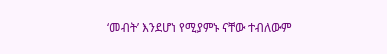‘መብት’ እንደሆነ የሚያምኑ ናቸው ተብለውም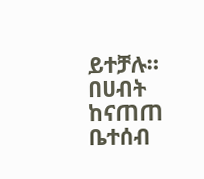ይተቻሉ።
በሀብት ከናጠጠ ቤተሰብ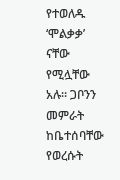የተወለዱ ‘ሞልቃቃ’ ናቸው የሚሏቸው አሉ። ጋቦንን መምራት ከቤተሰባቸው የወረሱት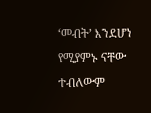‘መብት’ እንደሆነ የሚያምኑ ናቸው ተብለውም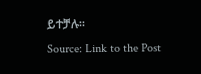ይተቻሉ።
Source: Link to the Post